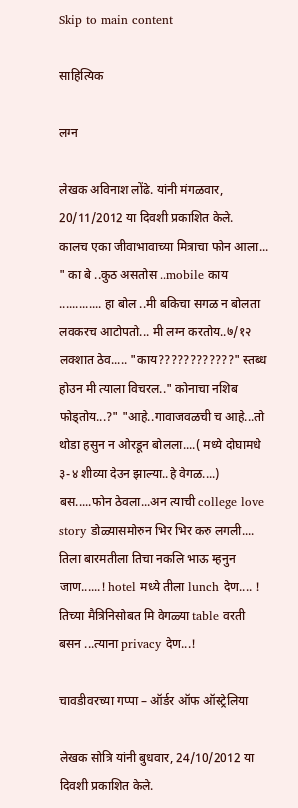Skip to main content

साहित्यिक

लग्न

लेखक अविनाश लोंढे. यांनी मंगळवार, 20/11/2012 या दिवशी प्रकाशित केले.
कालच एका जीवाभावाच्या मित्राचा फोन आला... " का बे ..कुठ असतोस ..mobile काय ............. हा बोल ..मी बकिचा सगळ न बोलता लवकरच आटोपतो... मी लग्न करतोय..७/१२ लक्शात ठेव..... "काय????????????" स्तब्ध होउन मी त्याला विचरल.." कोनाचा नशिब फोड्तोय...?" "आहे..गावाजवळची च आहे...तो थोडा हसुन न ओरडून बोलला....( मध्ये दोघामधे ३-४ शीव्या देउन झाल्या..हे वेगळ....) बस.....फोन ठेवला...अन त्याची college love story डोळ्यासमोरुन भिर भिर करु लगली.... तिला बारमतीला तिचा नकलि भाऊ म्हनुन जाण......! hotel मध्ये तीला lunch देण.... ! तिच्या मैत्रिनिसोबत मि वेगळ्या table वरती बसन ...त्याना privacy देण...!

चावडीवरच्या गप्पा – ऑर्डर ऑफ ऑस्ट्रेलिया

लेखक सोत्रि यांनी बुधवार, 24/10/2012 या दिवशी प्रकाशित केले.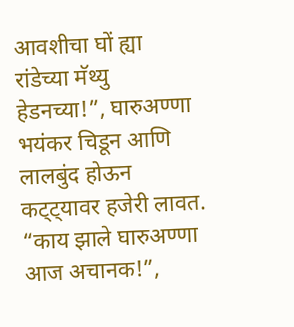आवशीचा घों ह्या रांडेच्या मॅथ्यु हेडनच्या!”, घारुअण्णा भयंकर चिडून आणि लालबुंद होऊन कट्ट्यावर हजेरी लावत. “काय झाले घारुअण्णा आज अचानक!”,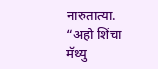नारुतात्या. “अहो शिंचा मॅथ्यु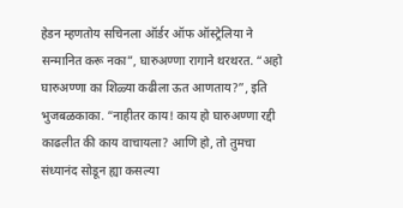हेडन म्हणतोय सचिनला ऑर्डर ऑफ ऑस्ट्रेलिया ने सन्मानित करू नका”, घारुअण्णा रागाने थरथरत. “अहो घारुअण्णा का शिळ्या कढीला ऊत आणताय?”, इति भुजबळकाका. “नाहीतर काय! काय हो घारुअण्णा रद्दी काढलीत की काय वाचायला? आणि हो, तो तुमचा संध्यानंद सोडून ह्या कसल्या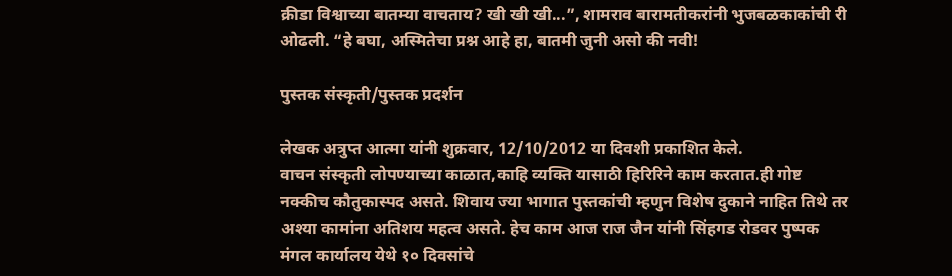क्रीडा विश्वाच्या बातम्या वाचताय? खी खी खी...”, शामराव बारामतीकरांनी भुजबळकाकांची री ओढली. “हे बघा, अस्मितेचा प्रश्न आहे हा, बातमी जुनी असो की नवी!

पुस्तक संस्कृती/पुस्तक प्रदर्शन

लेखक अत्रुप्त आत्मा यांनी शुक्रवार, 12/10/2012 या दिवशी प्रकाशित केले.
वाचन संस्कृती लोपण्याच्या काळात,काहि व्यक्ति यासाठी हिरिरिने काम करतात.ही गोष्ट नक्कीच कौतुकास्पद असते. शिवाय ज्या भागात पुस्तकांची म्हणुन विशेष दुकाने नाहित तिथे तर अश्या कामांना अतिशय महत्व असते. हेच काम आज राज जैन यांनी सिंहगड रोडवर पुष्पक मंगल कार्यालय येथे १० दिवसांचे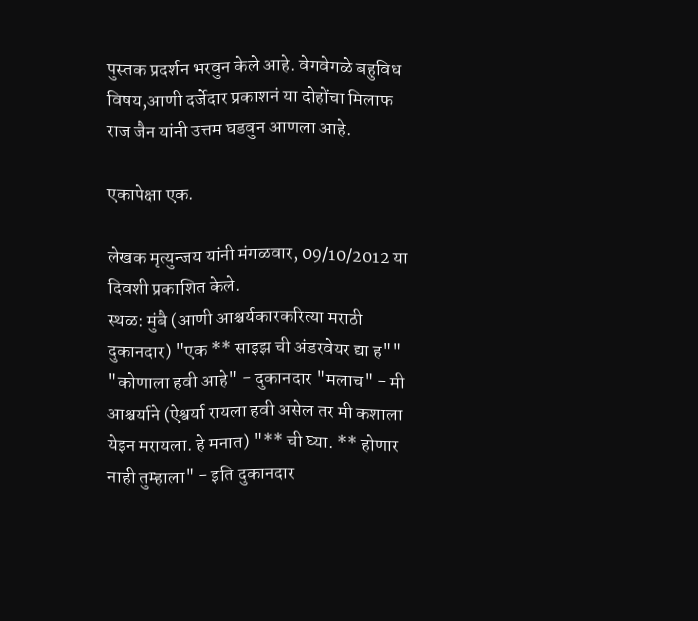पुस्तक प्रदर्शन भरवुन केले आहे. वेगवेगळे बहुविध विषय,आणी दर्जेदार प्रकाशनं या दोहोंचा मिलाफ राज जैन यांनी उत्तम घडवुन आणला आहे.

एकापेक्षा एक.

लेखक मृत्युन्जय यांनी मंगळवार, 09/10/2012 या दिवशी प्रकाशित केले.
स्थळ: मुंबै (आणी आश्चर्यकारकरित्या मराठी दुकानदार) "एक ** साइझ ची अंडरवेयर द्या ह"" "कोणाला हवी आहे" - दुकानदार "मलाच" - मी आश्चर्याने (ऐश्वर्या रायला हवी असेल तर मी कशाला येइन मरायला. हे मनात) "** ची घ्या. ** होणार नाही तुम्हाला" - इति दुकानदार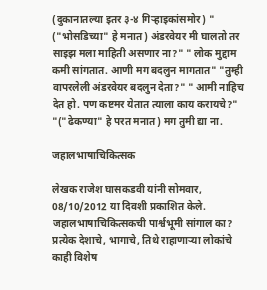(दुकानातल्या इतर ३-४ गिर्‍हाइकांसमोर) " ("भोसडिच्या" हे मनात) अंडरवेयर मी घालतो तर साइझ मला माहिती असणार ना?" " लोक मुद्दाम कमी सांगतात. आणी मग बदलुन मागतात" "तुम्ही वापरलेली अंडरवेयर बदलुन देता?" " आमी नाहिच देत हो. पण कष्टमर येतात त्याला काय करायचे?" "("ढेकण्या" हे परत मनात) मग तुमी द्या ना.

जहालभाषाचिकित्सक

लेखक राजेश घासकडवी यांनी सोमवार, 08/10/2012 या दिवशी प्रकाशित केले.
जहालभाषाचिकित्सकची पार्श्वभूमी सांगाल का? प्रत्येक देशाचे, भागाचे, तिथे राहाणाऱ्या लोकांचे काही विशेष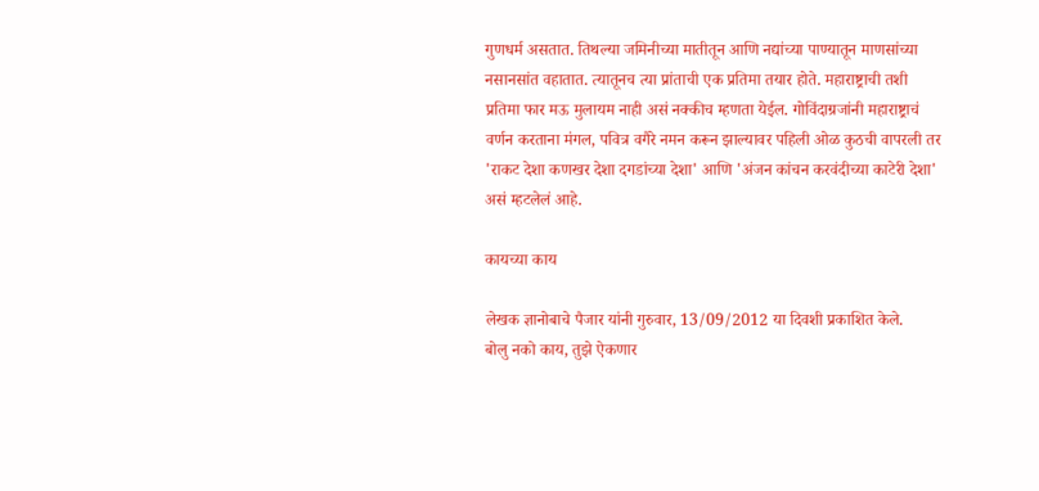गुणधर्म असतात. तिथल्या जमिनीच्या मातीतून आणि नद्यांच्या पाण्यातून माणसांच्या नसानसांत वहातात. त्यातूनच त्या प्रांताची एक प्रतिमा तयार होते. महाराष्ट्राची तशी प्रतिमा फार मऊ मुलायम नाही असं नक्कीच म्हणता येईल. गोविंदाग्रजांनी महाराष्ट्राचं वर्णन करताना मंगल, पवित्र वगैरे नमन करून झाल्यावर पहिली ओळ कुठची वापरली तर 'राकट देशा कणखर देशा दगडांच्या देशा' आणि 'अंजन कांचन करवंदीच्या काटेरी देशा' असं म्हटलेलं आहे.

कायच्या काय

लेखक ज्ञानोबाचे पैजार यांनी गुरुवार, 13/09/2012 या दिवशी प्रकाशित केले.
बोलु नको काय, तुझे ऐकणार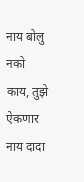नाय बोलु नको काय, तुझे ऐकणार नाय दादा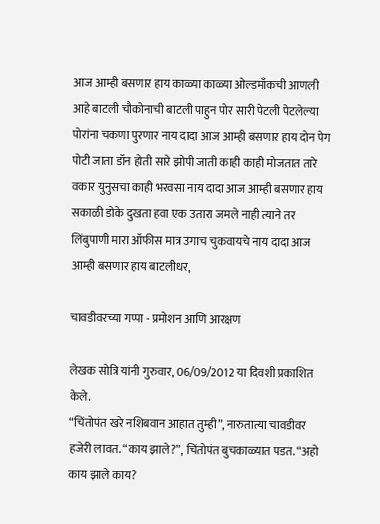आज आम्ही बसणार हाय काळ्या काळ्या ओल्डमाँकची आणली आहे बाटली चौकोनाची बाटली पाहुन पोर सारी पेटली पेटलेल्या पोरांना चकणा पुरणार नाय दादा आज आम्ही बसणार हाय दोन पेग पोटी जाता डॉन होती सारे झोपी जाती काही काही मोजतात तारे वकार युनुसचा काही भरवसा नाय दादा आज आम्ही बसणार हाय सकाळी डोके दुखता हवा एक उतारा जमले नाही त्याने तर लिंबुपाणी मारा ऑफीस मात्र उगाच चुकवायचे नाय दादा आज आम्ही बसणार हाय बाटलीधर,

चावडीवरच्या गप्पा - प्रमोशन आणि आरक्षण

लेखक सोत्रि यांनी गुरुवार, 06/09/2012 या दिवशी प्रकाशित केले.
“चिंतोपंत खरे नशिबवान आहात तुम्ही”, नारुतात्या चावडीवर हजेरी लावत. “काय झाले?”, चिंतोपंत बुचकाळ्यात पडत. “अहो काय झाले काय?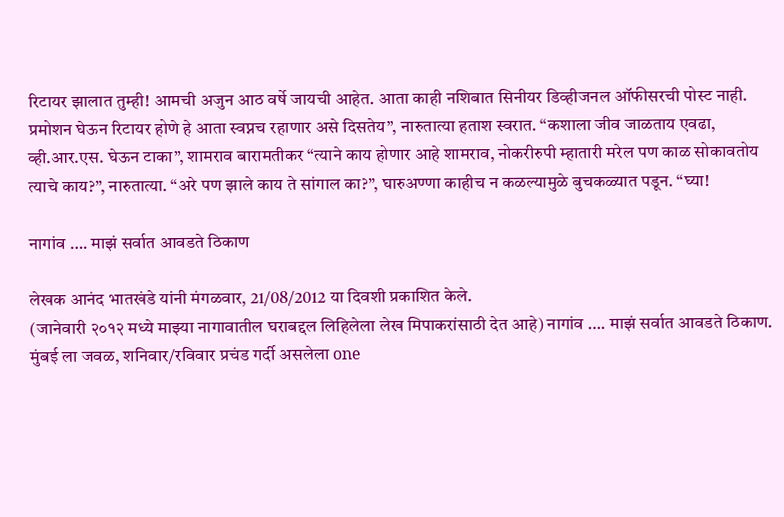रिटायर झालात तुम्ही! आमची अजुन आठ वर्षे जायची आहेत. आता काही नशिबात सिनीयर डिव्हीजनल ऑफीसरची पोस्ट नाही. प्रमोशन घेऊन रिटायर होणे हे आता स्वप्नच रहाणार असे दिसतेय”, नारुतात्या हताश स्वरात. “कशाला जीव जाळताय एवढा, व्ही.आर.एस. घेऊन टाका”, शामराव बारामतीकर “त्याने काय होणार आहे शामराव, नोकरीरुपी म्हातारी मरेल पण काळ सोकावतोय त्याचे काय?”, नारुतात्या. “अरे पण झाले काय ते सांगाल का?”, घारुअण्णा काहीच न कळल्यामुळे बुचकळ्यात पडून. “घ्या!

नागांव …. माझं सर्वात आवडते ठिकाण

लेखक आनंद भातखंडे यांनी मंगळवार, 21/08/2012 या दिवशी प्रकाशित केले.
(जानेवारी २०१२ मध्ये माझ्या नागावातील घराबद्दल लिहिलेला लेख मिपाकरांसाठी देत आहे) नागांव …. माझं सर्वात आवडते ठिकाण. मुंबई ला जवळ, शनिवार/रविवार प्रचंड गर्दी असलेला one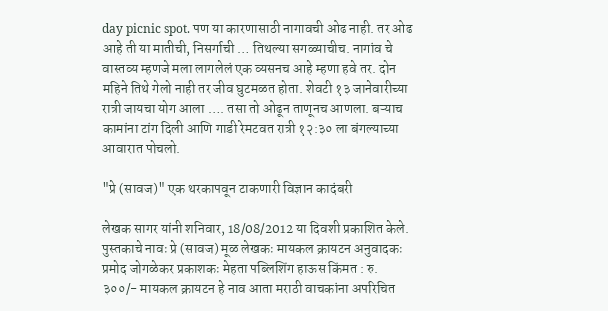day picnic spot. पण या कारणासाठी नागावची ओढ नाही. तर ओढ आहे ती या मातीची, निसर्गाची … तिथल्या सगळ्याचीच. नागांव चे वास्तव्य म्हणजे मला लागलेलं एक व्यसनच आहे म्हणा हवे तर. दोन महिने तिथे गेलो नाही तर जीव घुटमळत होता. शेवटी १३ जानेवारीच्या रात्री जायचा योग आला …. तसा तो ओढून ताणूनच आणला. बऱ्याच कामांना टांग दिली आणि गाडी रेमटवत रात्री १२:३० ला बंगल्याच्या आवारात पोचलो.

"प्रे (सावज)" एक थरकापवून टाकणारी विज्ञान कादंबरी

लेखक सागर यांनी शनिवार, 18/08/2012 या दिवशी प्रकाशित केले.
पुस्तकाचे नावः प्रे (सावज) मूळ लेखकः मायकल क्रायटन अनुवादकः प्रमोद जोगळेकर प्रकाशकः मेहता पब्लिशिंग हाऊस किंमत : रु. ३००/- मायकल क्रायटन हे नाव आता मराठी वाचकांना अपरिचित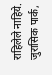राहिलेले नाहिये. जुरासिक पार्क,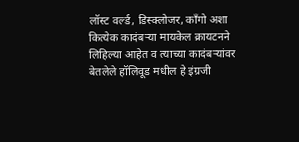लॉस्ट वर्ल्ड, डिस्क्लोजर, काँगो अशा कित्येक कादंबर्‍या मायकेल क्रायटनने लिहिल्या आहेत व त्याच्या कादंबर्‍यांवर बेतलेले हॉलिवूड मधील हे इंग्रजी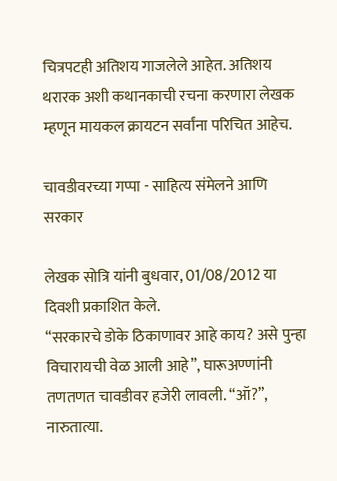चित्रपटही अतिशय गाजलेले आहेत. अतिशय थरारक अशी कथानकाची रचना करणारा लेखक म्हणून मायकल क्रायटन सर्वांना परिचित आहेच.

चावडीवरच्या गप्पा - साहित्य संमेलने आणि सरकार

लेखक सोत्रि यांनी बुधवार, 01/08/2012 या दिवशी प्रकाशित केले.
“सरकारचे डोके ठिकाणावर आहे काय? असे पुन्हा विचारायची वेळ आली आहे”, घारूअण्णांनी तणतणत चावडीवर हजेरी लावली. “ऑ?”, नारुतात्या.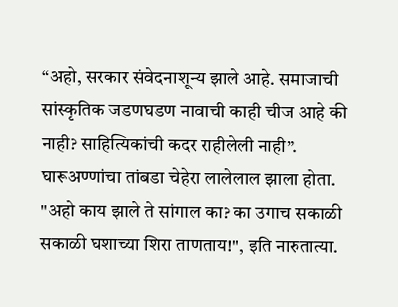“अहो, सरकार संवेदनाशून्य झाले आहे. समाजाची सांस्कृतिक जडणघडण नावाची काही चीज आहे की नाही? साहित्यिकांची कदर राहीलेली नाही”. घारूअण्णांचा तांबडा चेहेरा लालेलाल झाला होता. "अहो काय झाले ते सांगाल का? का उगाच सकाळी सकाळी घशाच्या शिरा ताणताय!", इति नारुतात्या.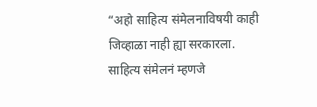“अहो साहित्य संमेलनाविषयी काही जिव्हाळा नाही ह्या सरकारला. साहित्य संमेलनं म्हणजे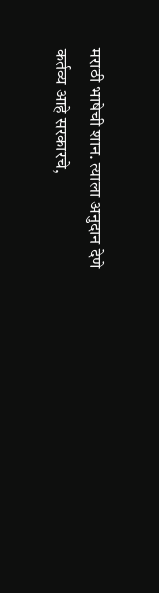मराठी भाषेची शान. त्याला अनुदान देणे कर्तव्य आहे सरकारचे,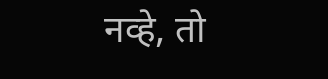नव्हे, तो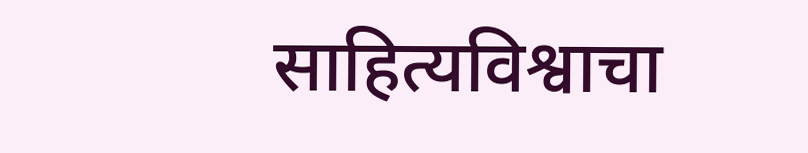साहित्यविश्वाचा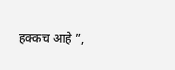हक्कच आहे ”,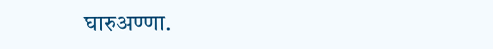घारुअण्णा.